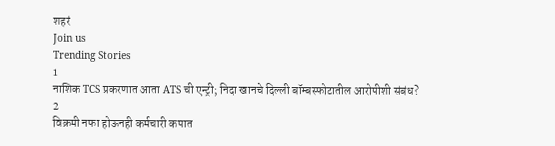शहरं
Join us
Trending Stories
1
नाशिक TCS प्रकरणात आता ATS ची एन्ट्री; निदा खानचे दिल्ली बॉम्बस्फोटातील आरोपीशी संबंध?
2
विक्रमी नफा होऊनही कर्मचारी कपात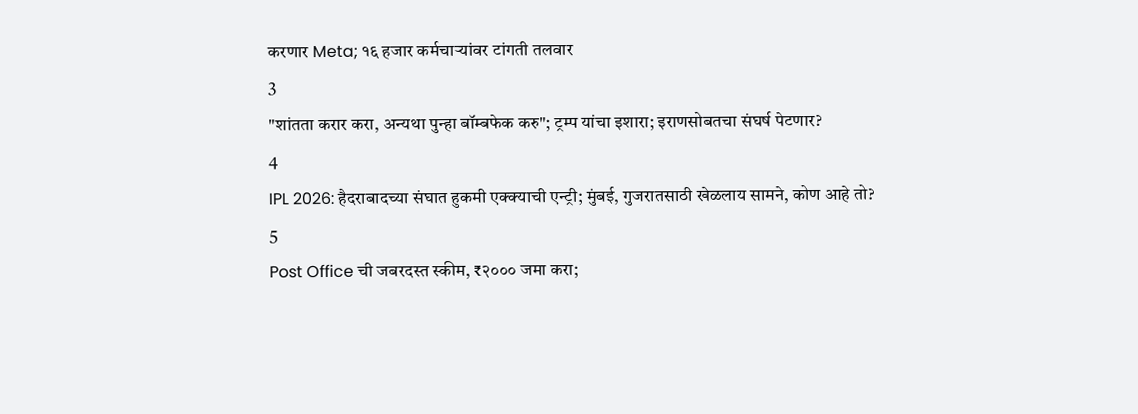करणार Meta; १६ हजार कर्मचाऱ्यांवर टांगती तलवार
3
"शांतता करार करा, अन्यथा पुन्हा बॉम्बफेक करु"; ट्रम्प यांचा इशारा; इराणसोबतचा संघर्ष पेटणार?
4
IPL 2026: हैदराबादच्या संघात हुकमी एक्क्याची एन्ट्री; मुंबई, गुजरातसाठी खेळलाय सामने, कोण आहे तो?
5
Post Office ची जबरदस्त स्कीम, ₹२००० जमा करा;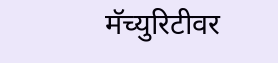मॅच्युरिटीवर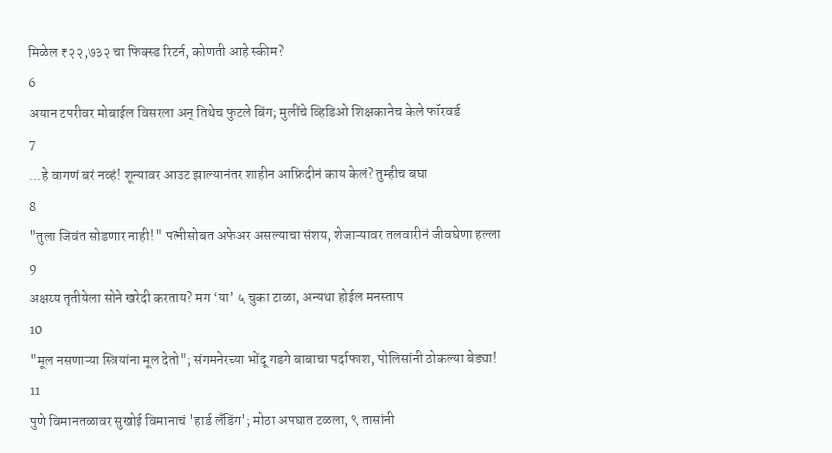मिळेल ₹२२,७३२ चा फिक्स्ड रिटर्न, कोणती आहे स्कीम?
6
अयान टपरीवर मोबाईल विसरला अन् तिथेच फुटले बिंग; मुलींचे व्हिडिओ शिक्षकानेच केले फॉरवर्ड
7
...हे वागणं बरं नव्हं! शून्यावर आउट झाल्यानंतर शाहीन आफ्रिदीनं काय केलं? तुम्हीच बघा
8
"तुला जिवंत सोडणार नाही!" पत्नीसोबत अफेअर असल्याचा संशय, शेजाऱ्यावर तलवारीनं जीवघेणा हल्ला
9
अक्षय्य तृतीयेला सोने खरेदी करताय? मग ‘या’ ५ चुका टाळा, अन्यथा होईल मनस्ताप
10
"मूल नसणाऱ्या स्त्रियांना मूल देतो"; संगमनेरच्या भोंदू गडगे बाबाचा पर्दाफाश, पोलिसांनी ठोकल्या बेड्या!
11
पुणे विमानतळावर सुखोई विमानाचं 'हार्ड लँडिंग'; मोठा अपघात टळला, ९ तासांनी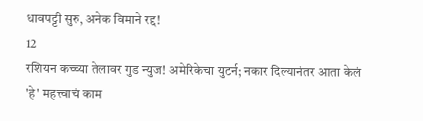धावपट्टी सुरु, अनेक विमाने रद्द!
12
रशियन कच्च्या तेलावर गुड न्युज! अमेरिकेचा युटर्न; नकार दिल्यानंतर आता केलं 'हे' महत्त्वाचं काम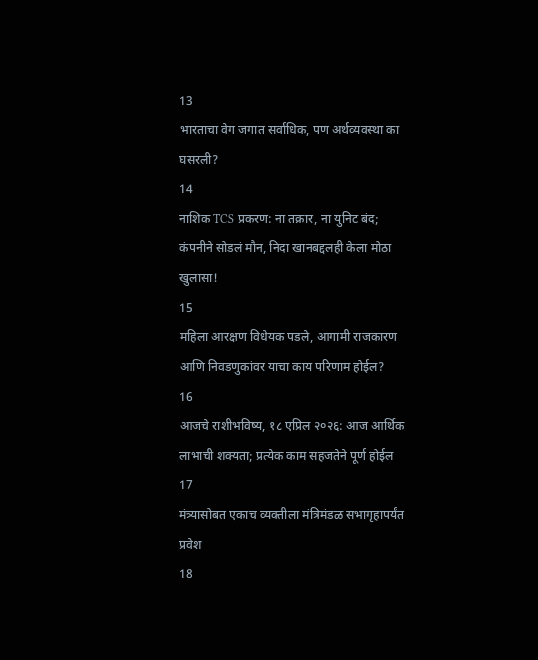13
भारताचा वेग जगात सर्वाधिक, पण अर्थव्यवस्था का घसरली?
14
नाशिक TCS प्रकरण: ना तक्रार, ना युनिट बंद; कंपनीने सोडलं मौन, निदा खानबद्दलही केला मोठा खुलासा!
15
महिला आरक्षण विधेयक पडले, आगामी राजकारण आणि निवडणुकांवर याचा काय परिणाम होईल?
16
आजचे राशीभविष्य, १८ एप्रिल २०२६: आज आर्थिक लाभाची शक्यता; प्रत्येक काम सहजतेने पूर्ण होईल
17
मंत्र्यासोबत एकाच व्यक्तीला मंत्रिमंडळ सभागृहापर्यंत प्रवेश
18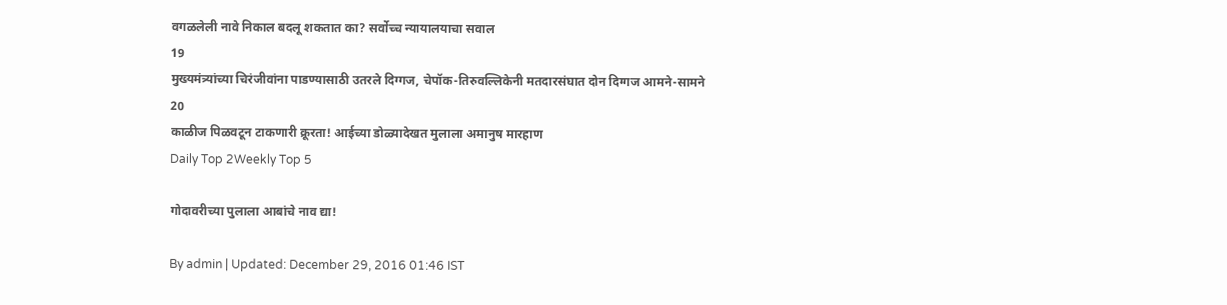वगळलेली नावे निकाल बदलू शकतात का? सर्वोच्च न्यायालयाचा सवाल
19
मुख्यमंत्र्यांच्या चिरंजीवांना पाडण्यासाठी उतरले दिग्गज, चेपॉक-तिरुवल्लिकेनी मतदारसंघात दोन दिग्गज आमने-सामने
20
काळीज पिळवटून टाकणारी क्रूरता! आईच्या डोळ्यादेखत मुलाला अमानुष मारहाण
Daily Top 2Weekly Top 5

गोदावरीच्या पुलाला आबांचे नाव द्या!

By admin | Updated: December 29, 2016 01:46 IST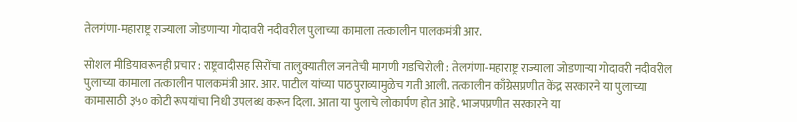तेलगंणा-महाराष्ट्र राज्याला जोडणाऱ्या गोदावरी नदीवरील पुलाच्या कामाला तत्कालीन पालकमंत्री आर.

सोशल मीडियावरूनही प्रचार : राष्ट्रवादीसह सिरोंचा तालुक्यातील जनतेची मागणी गडचिरोली : तेलगंणा-महाराष्ट्र राज्याला जोडणाऱ्या गोदावरी नदीवरील पुलाच्या कामाला तत्कालीन पालकमंत्री आर. आर. पाटील यांच्या पाठपुराव्यामुळेच गती आली. तत्कालीन काँग्रेसप्रणीत केंद्र सरकारने या पुलाच्या कामासाठी ३५० कोटी रूपयांचा निधी उपलब्ध करून दिला. आता या पुलाचे लोकार्पण होत आहे. भाजपप्रणीत सरकारने या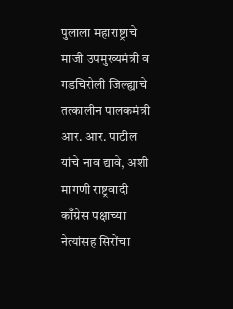पुलाला महाराष्ट्राचे माजी उपमुख्यमंत्री व गडचिरोली जिल्ह्याचे तत्कालीन पालकमंत्री आर. आर. पाटील यांचे नाव द्यावे, अशी मागणी राष्ट्रवादी काँग्रेस पक्षाच्या नेत्यांसह सिरोंचा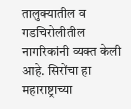तालुक्यातील व गडचिरोलीतील नागरिकांनी व्यक्त केली आहे. सिरोंचा हा महाराष्ट्राच्या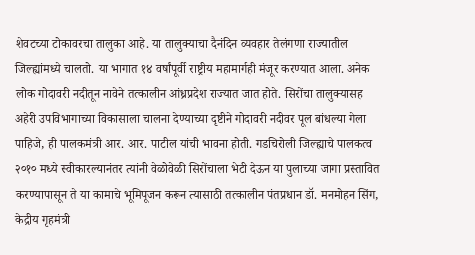शेवटच्या टोकावरचा तालुका आहे. या तालुक्याचा दैनंदिन व्यवहार तेलंगणा राज्यातील जिल्ह्यांमध्ये चालतो. या भागात १४ वर्षांपूर्वी राष्ट्रीय महामार्गही मंजूर करण्यात आला. अनेक लोक गोदावरी नदीतून नावेने तत्कालीन आंध्रप्रदेश राज्यात जात होते. सिरोंचा तालुक्यासह अहेरी उपविभागाच्या विकासाला चालना देण्याच्या दृष्टीने गोदावरी नदीवर पूल बांधल्या गेला पाहिजे, ही पालकमंत्री आर. आर. पाटील यांची भावना होती. गडचिरोली जिल्ह्याचे पालकत्व २०१० मध्ये स्वीकारल्यानंतर त्यांनी वेळोवेळी सिरोंचाला भेटी देऊन या पुलाच्या जागा प्रस्तावित करण्यापासून ते या कामाचे भूमिपूजन करून त्यासाठी तत्कालीन पंतप्रधान डॉ. मनमोहन सिंग, केद्रीय गृहमंत्री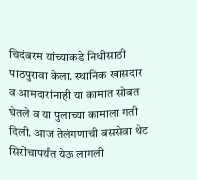चिदंबरम यांच्याकडे निधीसाठी पाठपुरावा केला. स्थानिक खासदार व आमदारांनाही या कामात सोबत घेतले व या पुलाच्या कामाला गती दिली. आज तेलंगणाची बससेवा थेट सिरोंचापर्यंत येऊ लागली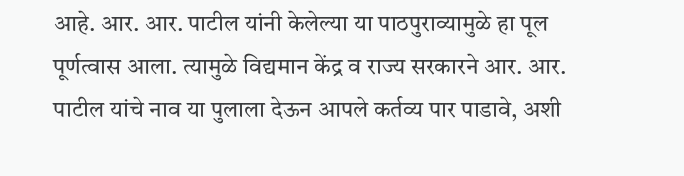आहे. आर. आर. पाटील यांनी केलेल्या या पाठपुराव्यामुळे हा पूल पूर्णत्वास आला. त्यामुळे विद्यमान केंद्र व राज्य सरकारने आर. आर. पाटील यांचे नाव या पुलाला देऊन आपले कर्तव्य पार पाडावे, अशी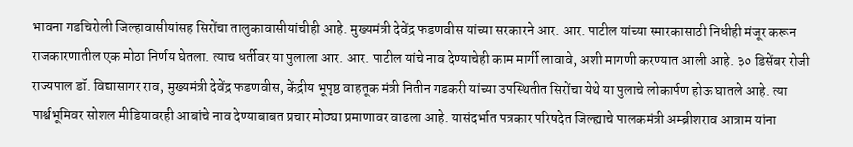भावना गडचिरोली जिल्हावासीयांसह सिरोंचा तालुकावासीयांचीही आहे. मुख्यमंत्री देवेंद्र फडणवीस यांच्या सरकारने आर. आर. पाटील यांच्या स्मारकासाठी निधीही मंजूर करून राजकारणातील एक मोठा निर्णय घेतला. त्याच धर्तीवर या पुलाला आर. आर. पाटील यांचे नाव देण्याचेही काम मार्गी लावावे, अशी मागणी करण्यात आली आहे. ३० डिसेंबर रोजी राज्यपाल डॉ. विद्यासागर राव, मुख्यमंत्री देवेंद्र फडणवीस, केंद्रीय भूपृष्ठ वाहतूक मंत्री नितीन गडकरी यांच्या उपस्थितीत सिरोंचा येथे या पुलाचे लोकार्पण होऊ घातले आहे. त्या पार्श्वभूमिवर सोशल मीडियावरही आबांचे नाव देण्याबाबत प्रचार मोठ्या प्रमाणावर वाढला आहे. यासंदर्भात पत्रकार परिषदेत जिल्ह्याचे पालकमंत्री अम्ब्रीशराव आत्राम यांना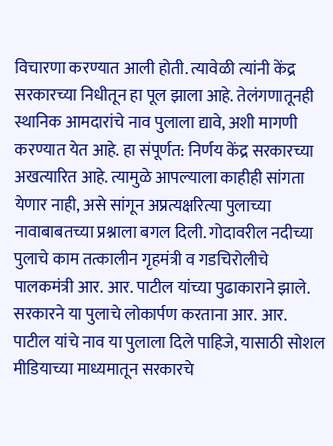विचारणा करण्यात आली होती. त्यावेळी त्यांनी केंद्र सरकारच्या निधीतून हा पूल झाला आहे. तेलंगणातूनही स्थानिक आमदारांचे नाव पुलाला द्यावे, अशी मागणी करण्यात येत आहे. हा संपूर्णत: निर्णय केंद्र सरकारच्या अखत्यारित आहे. त्यामुळे आपल्याला काहीही सांगता येणार नाही, असे सांगून अप्रत्यक्षरित्या पुलाच्या नावाबाबतच्या प्रश्नाला बगल दिली. गोदावरील नदीच्या पुलाचे काम तत्कालीन गृहमंत्री व गडचिरोलीचे पालकमंत्री आर. आर. पाटील यांच्या पुढाकाराने झाले. सरकारने या पुलाचे लोकार्पण करताना आर. आर. पाटील यांचे नाव या पुलाला दिले पाहिजे, यासाठी सोशल मीडियाच्या माध्यमातून सरकारचे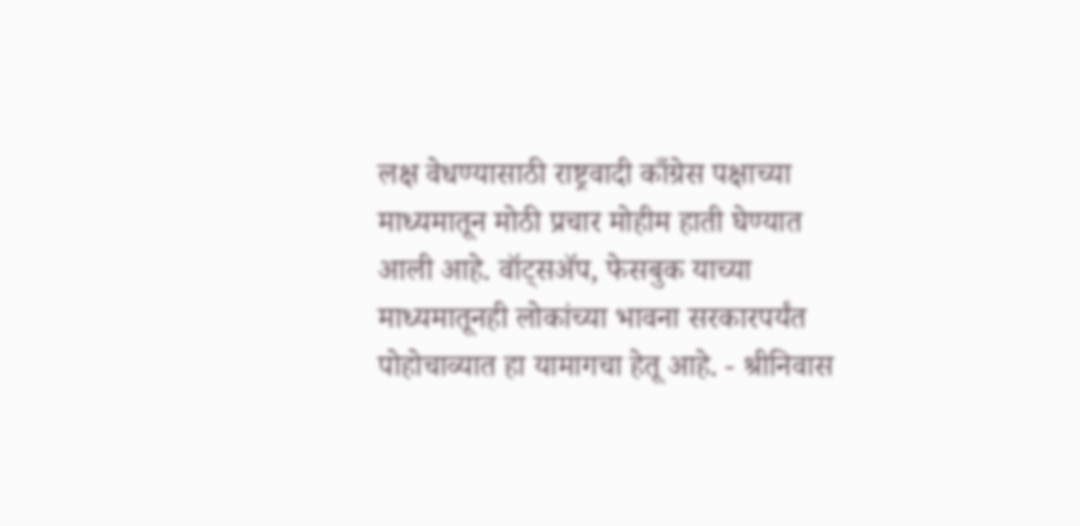लक्ष वेधण्यासाठी राष्ट्रवादी काँग्रेस पक्षाच्या माध्यमातून मोठी प्रचार मोहीम हाती घेण्यात आली आहे. वॉट्सअ‍ॅप, फेसबुक याच्या माध्यमातूनही लोकांच्या भावना सरकारपर्यंत पोहोचाव्यात हा यामागचा हेतू आहे. - श्रीनिवास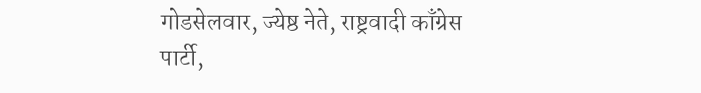गोडसेलवार, ज्येष्ठ नेते, राष्ट्रवादी काँग्रेस पार्टी,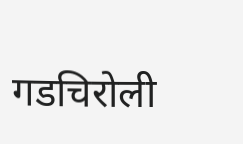गडचिरोली